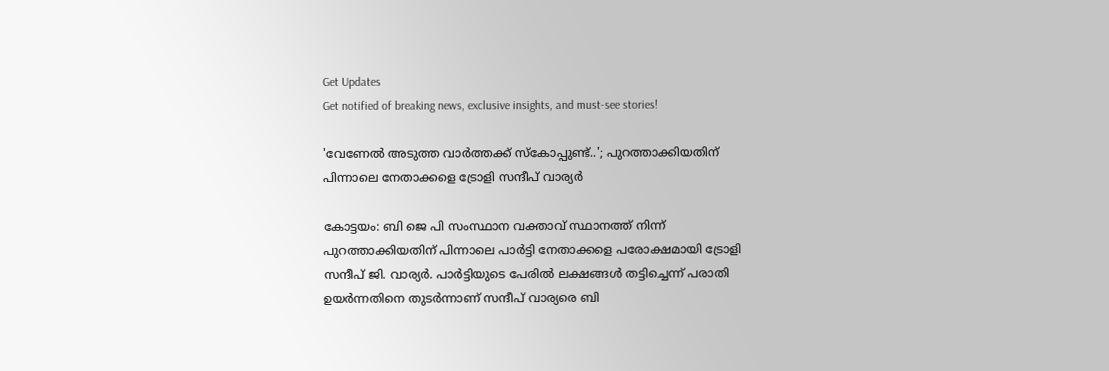Get Updates
Get notified of breaking news, exclusive insights, and must-see stories!

'വേണേല്‍ അടുത്ത വാര്‍ത്തക്ക് സ്‌കോപ്പുണ്ട്..'; പുറത്താക്കിയതിന് പിന്നാലെ നേതാക്കളെ ട്രോളി സന്ദീപ് വാര്യര്‍

കോട്ടയം: ബി ജെ പി സംസ്ഥാന വക്താവ് സ്ഥാനത്ത് നിന്ന് പുറത്താക്കിയതിന് പിന്നാലെ പാര്‍ട്ടി നേതാക്കളെ പരോക്ഷമായി ട്രോളി സന്ദീപ് ജി. വാര്യര്‍. പാര്‍ട്ടിയുടെ പേരില്‍ ലക്ഷങ്ങള്‍ തട്ടിച്ചെന്ന് പരാതി ഉയര്‍ന്നതിനെ തുടര്‍ന്നാണ് സന്ദീപ് വാര്യരെ ബി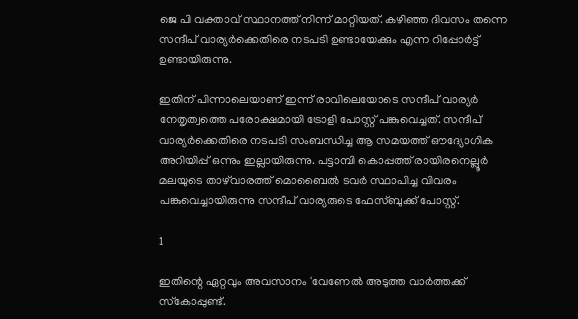ജെ പി വക്താവ് സ്ഥാനത്ത് നിന്ന് മാറ്റിയത്. കഴിഞ്ഞ ദിവസം തന്നെ സന്ദീപ് വാര്യര്‍ക്കെതിരെ നടപടി ഉണ്ടായേക്കും എന്ന റിപ്പോര്‍ട്ട് ഉണ്ടായിരുന്നു.

ഇതിന് പിന്നാലെയാണ് ഇന്ന് രാവിലെയോടെ സന്ദീപ് വാര്യര്‍ നേതൃത്വത്തെ പരോക്ഷമായി ട്രോളി പോസ്റ്റ് പങ്കുവെച്ചത്. സന്ദീപ് വാര്യര്‍ക്കെതിരെ നടപടി സംബന്ധിച്ച ആ സമയത്ത് ഔദ്യോഗിക അറിയിപ്പ് ഒന്നും ഇല്ലായിരുന്നു. പട്ടാമ്പി കൊപ്പത്ത് രായിരനെല്ലൂര്‍ മലയുടെ താഴ്‌വാരത്ത് മൊബൈല്‍ ടവര്‍ സ്ഥാപിച്ച വിവരം പങ്കുവെച്ചായിരുന്നു സന്ദീപ് വാര്യരുടെ ഫേസ്ബുക്ക് പോസ്റ്റ്.

1

ഇതിന്റെ ഏറ്റവും അവസാനം 'വേണേല്‍ അടുത്ത വാര്‍ത്തക്ക് സ്‌കോപ്പുണ്ട്.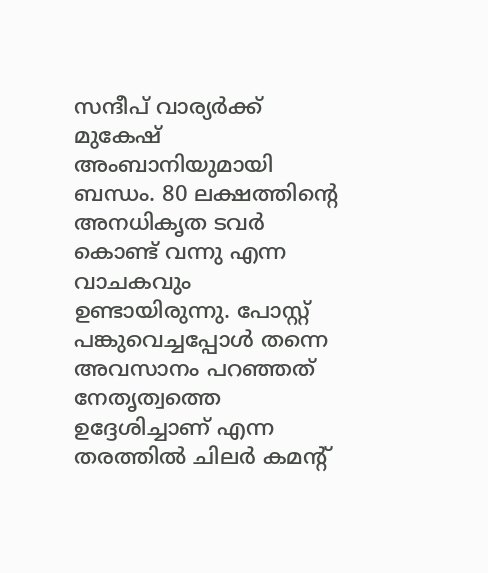സന്ദീപ് വാര്യര്‍ക്ക് മുകേഷ് അംബാനിയുമായി ബന്ധം. 80 ലക്ഷത്തിന്റെ അനധികൃത ടവര്‍ കൊണ്ട് വന്നു എന്ന വാചകവും ഉണ്ടായിരുന്നു. പോസ്റ്റ് പങ്കുവെച്ചപ്പോള്‍ തന്നെ അവസാനം പറഞ്ഞത് നേതൃത്വത്തെ ഉദ്ദേശിച്ചാണ് എന്ന തരത്തില്‍ ചിലര്‍ കമന്റ്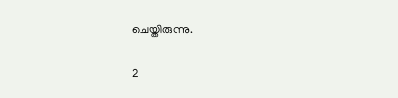ചെയ്തിരുന്നു.

2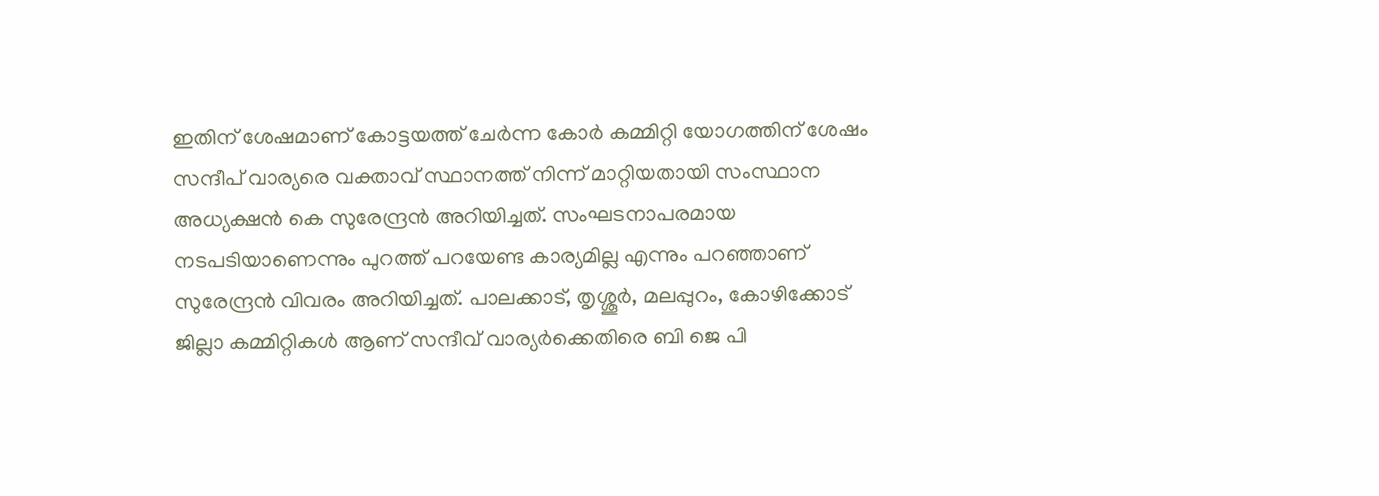ഇതിന് ശേഷമാണ് കോട്ടയത്ത് ചേര്‍ന്ന കോര്‍ കമ്മിറ്റി യോഗത്തിന് ശേഷം സന്ദീപ് വാര്യരെ വക്താവ് സ്ഥാനത്ത് നിന്ന് മാറ്റിയതായി സംസ്ഥാന അധ്യക്ഷന്‍ കെ സുരേന്ദ്രന്‍ അറിയിച്ചത്. സംഘടനാപരമായ നടപടിയാണെന്നും പുറത്ത് പറയേണ്ട കാര്യമില്ല എന്നും പറഞ്ഞാണ് സുരേന്ദ്രന്‍ വിവരം അറിയിച്ചത്. പാലക്കാട്, തൃശ്ശൂര്‍, മലപ്പുറം, കോഴിക്കോട് ജില്ലാ കമ്മിറ്റികള്‍ ആണ് സന്ദീവ് വാര്യര്‍ക്കെതിരെ ബി ജെ പി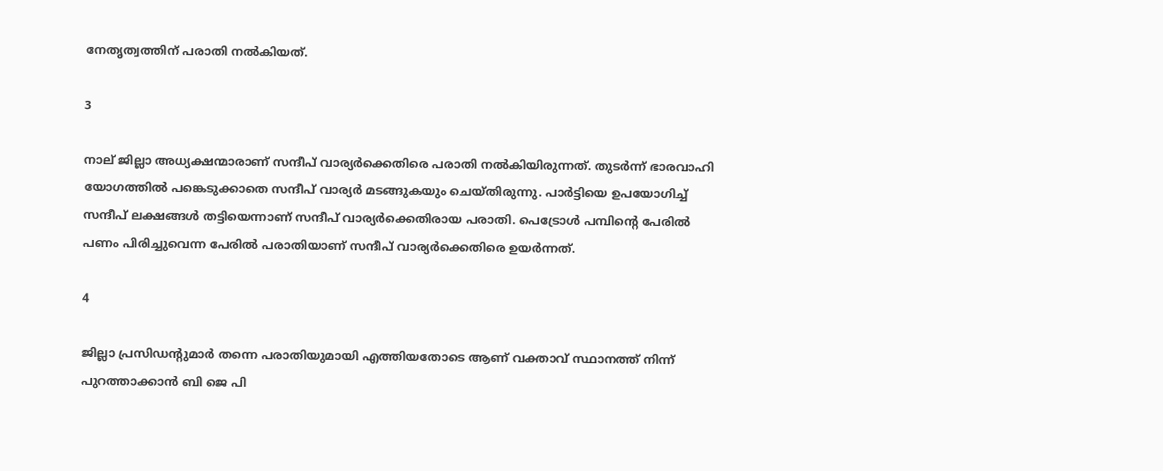നേതൃത്വത്തിന് പരാതി നല്‍കിയത്.

3

നാല് ജില്ലാ അധ്യക്ഷന്മാരാണ് സന്ദീപ് വാര്യര്‍ക്കെതിരെ പരാതി നല്‍കിയിരുന്നത്. തുടര്‍ന്ന് ഭാരവാഹി യോഗത്തില്‍ പങ്കെടുക്കാതെ സന്ദീപ് വാര്യര്‍ മടങ്ങുകയും ചെയ്തിരുന്നു. പാര്‍ട്ടിയെ ഉപയോഗിച്ച് സന്ദീപ് ലക്ഷങ്ങള്‍ തട്ടിയെന്നാണ് സന്ദീപ് വാര്യര്‍ക്കെതിരായ പരാതി. പെട്രോള്‍ പമ്പിന്റെ പേരില്‍ പണം പിരിച്ചുവെന്ന പേരില്‍ പരാതിയാണ് സന്ദീപ് വാര്യര്‍ക്കെതിരെ ഉയര്‍ന്നത്.

4

ജില്ലാ പ്രസിഡന്റുമാര്‍ തന്നെ പരാതിയുമായി എത്തിയതോടെ ആണ് വക്താവ് സ്ഥാനത്ത് നിന്ന് പുറത്താക്കാന്‍ ബി ജെ പി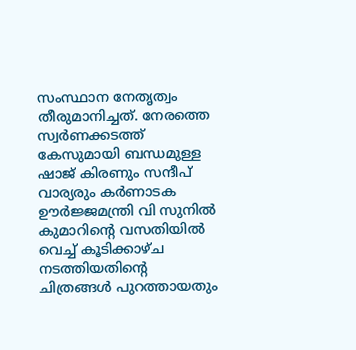സംസ്ഥാന നേതൃത്വം തീരുമാനിച്ചത്. നേരത്തെ സ്വര്‍ണക്കടത്ത് കേസുമായി ബന്ധമുള്ള ഷാജ് കിരണും സന്ദീപ് വാര്യരും കര്‍ണാടക ഊര്‍ജ്ജമന്ത്രി വി സുനില്‍ കുമാറിന്റെ വസതിയില്‍ വെച്ച് കൂടിക്കാഴ്ച നടത്തിയതിന്റെ ചിത്രങ്ങള്‍ പുറത്തായതും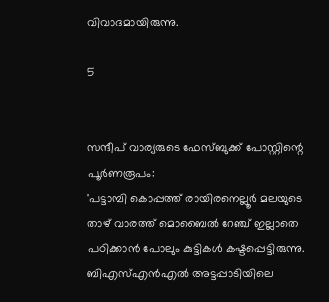വിവാദമായിരുന്നു.

5


സന്ദീപ് വാര്യരുടെ ഫേസ്ബുക്ക് പോസ്റ്റിന്റെ പൂര്‍ണരൂപം:
'പട്ടാമ്പി കൊപ്പത്ത് രായിരനെല്ലൂര്‍ മലയുടെ താഴ് വാരത്ത് മൊബൈല്‍ റേഞ്ച് ഇല്ലാതെ പഠിക്കാന്‍ പോലും കുട്ടികള്‍ കഷ്ടപ്പെട്ടിരുന്നു. ബിഎസ്എന്‍എല്‍ അട്ടപ്പാടിയിലെ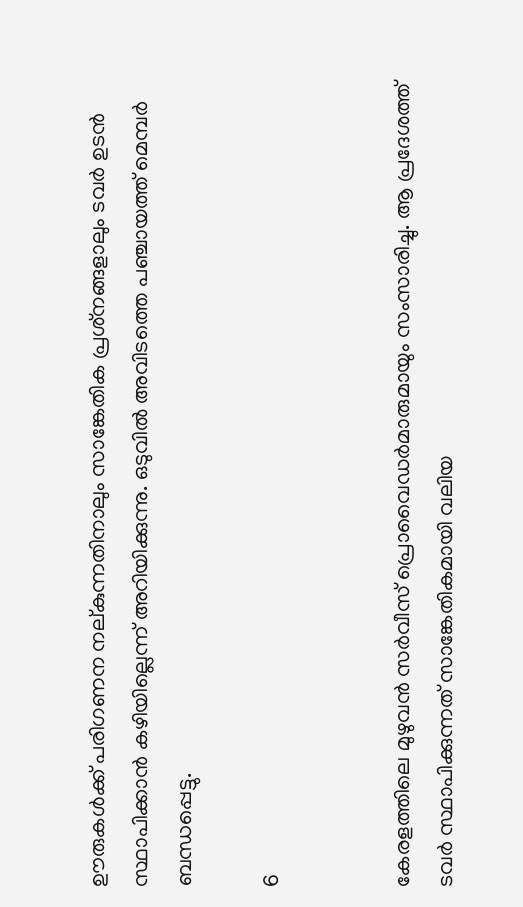ഊരുകള്‍ക്ക് പരിഗണന നല്കുന്നതിനാലും സാങ്കേതിക പ്രശ്‌നങ്ങളാലും ടവര്‍ ഉടന്‍ സ്ഥാപിക്കാന്‍ കഴിയില്ലെന്ന് അറിയിക്കുന്നു. ഒടുവില്‍ അവിടത്തെ പഞ്ചായത്ത് മെമ്പര്‍ ബന്ധപ്പെട്ടു.

6


കേരളത്തിലെ മുഴുവന്‍ സര്‍വീസ് പ്രൊവൈഡര്‍മാരുമായും സംസാരിച്ചു. ആ പ്രദേശത്ത് ടവര്‍ സ്ഥാപിക്കുന്നത് സാങ്കേതികമായി വലിയ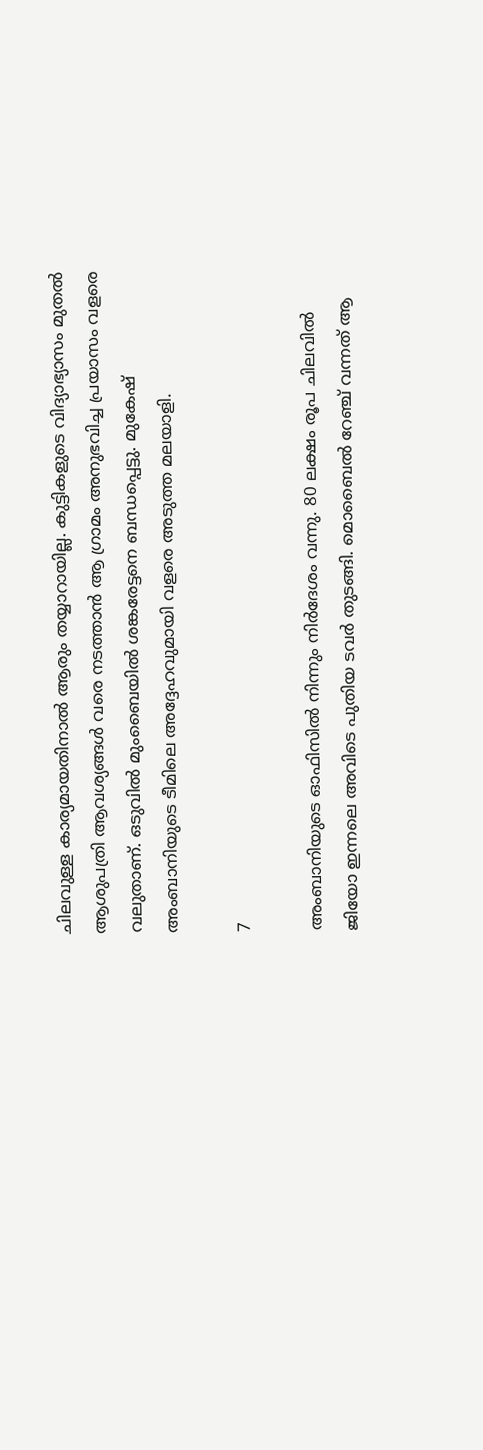ചിലവുള്ള കാര്യമായതിനാല്‍ ആരും തയ്യാറായില്ല. കുട്ടികളുടെ വിദ്യാഭ്യാസം മുതല്‍ ആശുപത്രി ആവശ്യങ്ങള്‍ വരെ നടത്താന്‍ ആ ഗ്രാമം അനുഭവിച്ച പ്രയാസം വളരെ വലുതാണ്. ഒടുവില്‍ മുംബൈയില്‍ ശങ്കരേട്ടനെ ബന്ധപ്പെട്ടു. മുകേഷ് അംബാനിയുടെ ടീമിലെ അദ്ദേഹവുമായി വളരെ അടുത്ത മലയാളി.

7

അംബാനിയുടെ ഓഫിസില്‍ നിന്നും നിര്‍ദേശം വന്നു. 80 ലക്ഷം രൂപ ചിലവില്‍ ജിയോ ഇന്നലെ അവിടെ പുതിയ ടവര്‍ തുടങ്ങി. മൊബൈല്‍ റേഞ്ച് വന്നത് ആ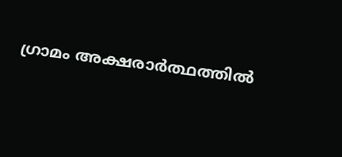ഗ്രാമം അക്ഷരാര്‍ത്ഥത്തില്‍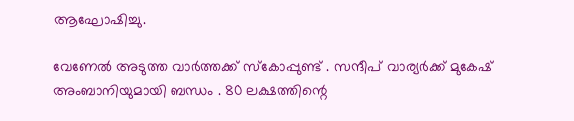ആഘോഷിച്ചു.

വേണേല്‍ അടുത്ത വാര്‍ത്തക്ക് സ്‌കോപ്പുണ്ട് . സന്ദീപ് വാര്യര്‍ക്ക് മുകേഷ് അംബാനിയുമായി ബന്ധം . 80 ലക്ഷത്തിന്റെ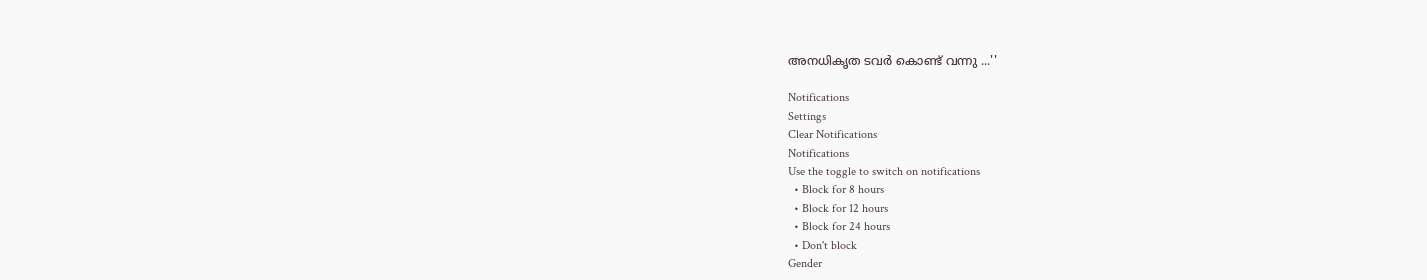അനധികൃത ടവര്‍ കൊണ്ട് വന്നു ...''

Notifications
Settings
Clear Notifications
Notifications
Use the toggle to switch on notifications
  • Block for 8 hours
  • Block for 12 hours
  • Block for 24 hours
  • Don't block
Gender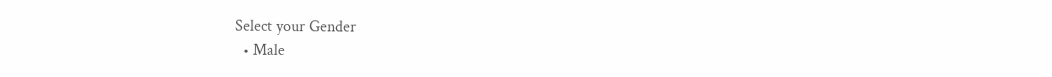Select your Gender
  • Male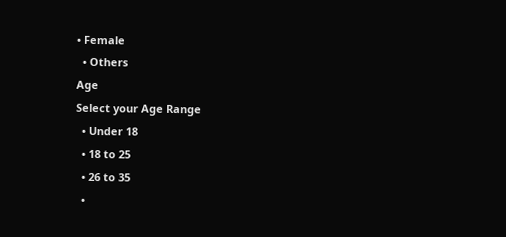• Female
  • Others
Age
Select your Age Range
  • Under 18
  • 18 to 25
  • 26 to 35
  •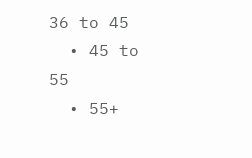36 to 45
  • 45 to 55
  • 55+